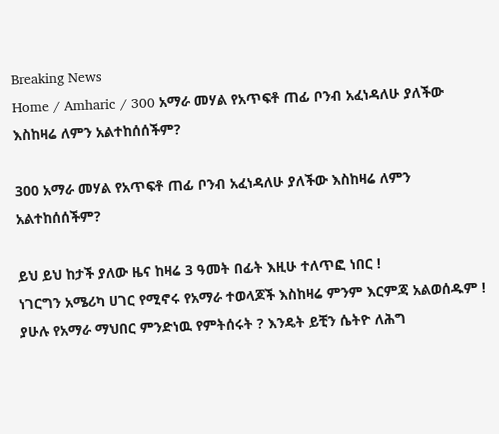Breaking News
Home / Amharic / 300 አማራ መሃል የአጥፍቶ ጠፊ ቦንብ አፈነዳለሁ ያለችው እስከዛሬ ለምን አልተከሰሰችም?

300 አማራ መሃል የአጥፍቶ ጠፊ ቦንብ አፈነዳለሁ ያለችው እስከዛሬ ለምን አልተከሰሰችም?

ይህ ይህ ከታች ያለው ዜና ከዛሬ 3 ዓመት በፊት እዚሁ ተለጥፎ ነበር !
ነገርግን አሜሪካ ሀገር የሚኖሩ የአማራ ተወላጆች እስከዛሬ ምንም እርምጃ አልወሰዱም !
ያሁሉ የአማራ ማህበር ምንድነዉ የምትሰሩት ? እንዴት ይቺን ሴትዮ ለሕግ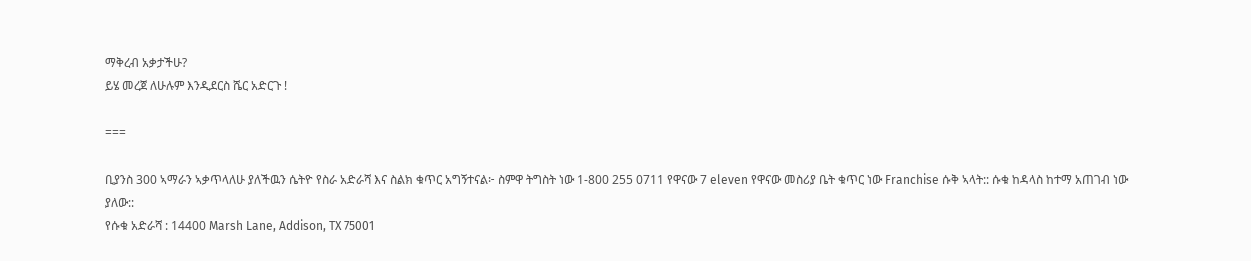ማቅረብ አቃታችሁ?
ይሄ መረጀ ለሁሉም እንዲደርስ ሼር አድርጉ !

===

ቢያንስ 300 ኣማራን ኣቃጥላለሁ ያለችዉን ሴትዮ የስራ አድራሻ እና ስልክ ቁጥር አግኝተናል፦ ስምዋ ትግስት ነው 1-800 255 0711 የዋናው 7 eleven የዋናው መስሪያ ቤት ቁጥር ነው Franchise ሱቅ ኣላት:: ሱቁ ከዳላስ ከተማ አጠገብ ነው ያለው::
የሱቁ አድራሻ : 14400 Marsh Lane, Addison, TX 75001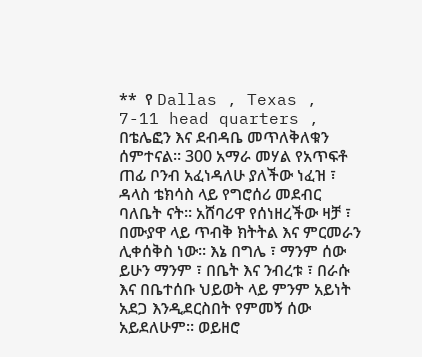**  የ Dallas , Texas , 7-11 head quarters , በቴሌፎን እና ደብዳቤ መጥለቅለቁን ሰምተናል። 300 አማራ መሃል የአጥፍቶ ጠፊ ቦንብ አፈነዳለሁ ያለችው ነፈዝ ፣ ዳላስ ቴክሳስ ላይ የግሮሰሪ መደብር ባለቤት ናት። አሸባሪዋ የሰነዘረችው ዛቻ ፣ በሙያዋ ላይ ጥብቅ ክትትል እና ምርመራን ሊቀሰቅስ ነው። እኔ በግሌ ፣ ማንም ሰው ይሁን ማንም ፣ በቤት እና ንብረቱ ፣ በራሱ እና በቤተሰቡ ህይወት ላይ ምንም አይነት አደጋ እንዲደርስበት የምመኝ ሰው አይደለሁም። ወይዘሮ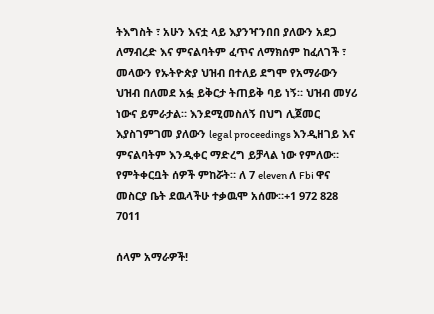ትእግስት ፣ አሁን እናቷ ላይ እያንዣንበበ ያለውን አደጋ ለማብረድ እና ምናልባትም ፈጥና ለማክሰም ከፈለገች ፣ መላውን የኡትዮጵያ ህዝብ በተለይ ደግሞ የአማራውን ህዝብ በለመደ አፏ ይቅርታ ትጠይቅ ባይ ነኝ። ህዝብ መሃሪ ነውና ይምራታል። እንደሚመስለኝ በህግ ሊጀመር እያስገምገመ ያለውን legal proceedings እንዲዘገይ እና ምናልባትም እንዲቀር ማድረግ ይቻላል ነው የምለው። የምትቀርቧት ሰዎች ምከሯት። ለ 7 eleven ለ Fbi ዋና መስርያ ቤት ደዉላችሁ ተቃዉሞ አሰሙ።+1 972 828 7011

ሰላም አማራዎች!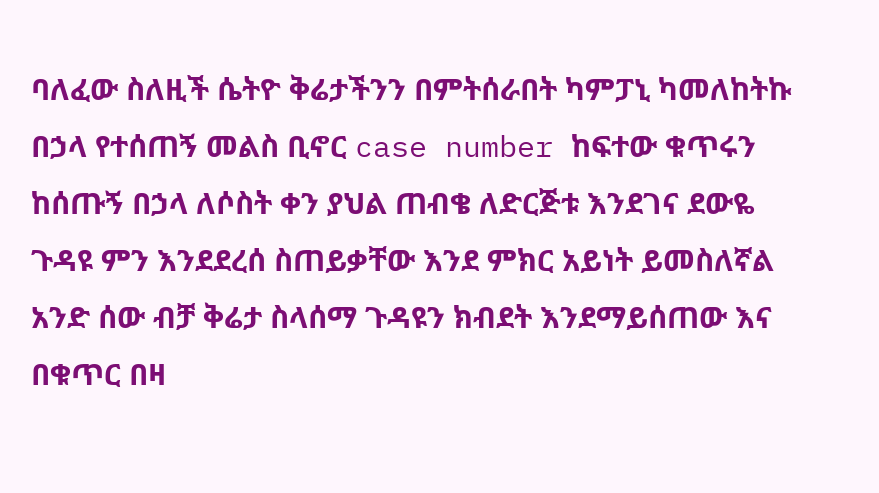ባለፈው ስለዚች ሴትዮ ቅሬታችንን በምትሰራበት ካምፓኒ ካመለከትኩ በኃላ የተሰጠኝ መልስ ቢኖር case number ከፍተው ቁጥሩን ከሰጡኝ በኃላ ለሶስት ቀን ያህል ጠብቄ ለድርጅቱ እንደገና ደውዬ ጉዳዩ ምን እንደደረሰ ስጠይቃቸው እንደ ምክር አይነት ይመስለኛል አንድ ሰው ብቻ ቅሬታ ስላሰማ ጉዳዩን ክብደት እንደማይሰጠው እና በቁጥር በዛ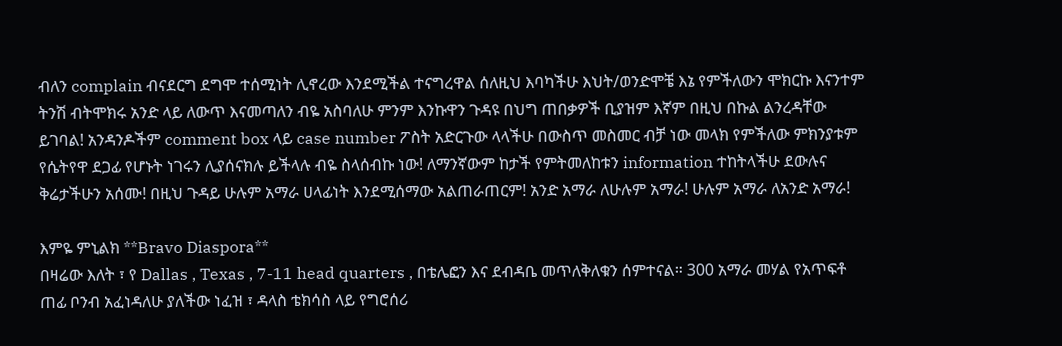ብለን complain ብናደርግ ደግሞ ተሰሚነት ሊኖረው እንደሚችል ተናግረዋል ሰለዚህ እባካችሁ እህት/ወንድሞቼ እኔ የምችለውን ሞክርኩ እናንተም ትንሽ ብትሞክሩ አንድ ላይ ለውጥ እናመጣለን ብዬ አስባለሁ ምንም እንኩዋን ጉዳዩ በህግ ጠበቃዎች ቢያዝም እኛም በዚህ በኩል ልንረዳቸው ይገባል! አንዳንዶችም comment box ላይ case number ፖስት አድርጉው ላላችሁ በውስጥ መስመር ብቻ ነው መላክ የምችለው ምክንያቱም የሴትየዋ ደጋፊ የሆኑት ነገሩን ሊያሰናክሉ ይችላሉ ብዬ ስላሰብኩ ነው! ለማንኛውም ከታች የምትመለከቱን information ተከትላችሁ ደውሉና ቅሬታችሁን አሰሙ! በዚህ ጉዳይ ሁሉም አማራ ሀላፊነት እንደሚሰማው አልጠራጠርም! አንድ አማራ ለሁሉም አማራ! ሁሉም አማራ ለአንድ አማራ!

እምዬ ምኒልክ **Bravo Diaspora**
በዛሬው እለት ፣ የ Dallas , Texas , 7-11 head quarters , በቴሌፎን እና ደብዳቤ መጥለቅለቁን ሰምተናል። 300 አማራ መሃል የአጥፍቶ ጠፊ ቦንብ አፈነዳለሁ ያለችው ነፈዝ ፣ ዳላስ ቴክሳስ ላይ የግሮሰሪ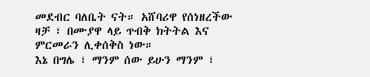መደብር ባለቤት ናት። አሸባሪዋ የሰነዘረችው ዛቻ ፣ በሙያዋ ላይ ጥብቅ ክትትል እና ምርመራን ሊቀሰቅስ ነው።
እኔ በግሌ ፣ ማንም ሰው ይሁን ማንም ፣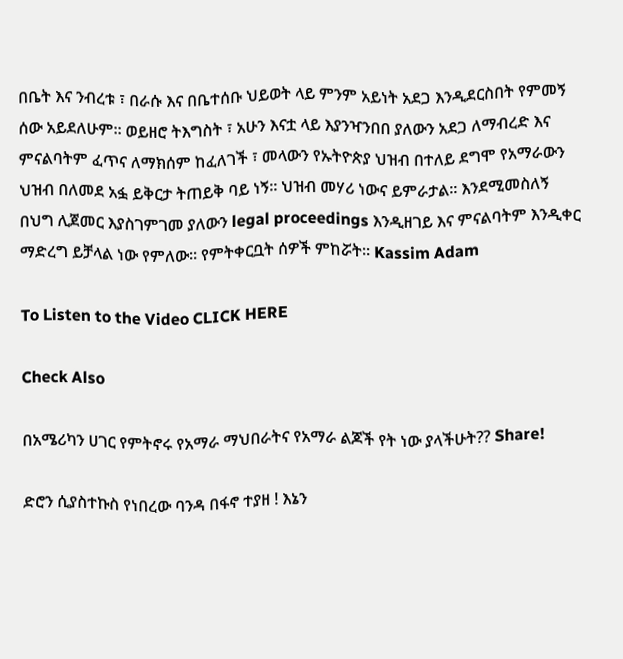በቤት እና ንብረቱ ፣ በራሱ እና በቤተሰቡ ህይወት ላይ ምንም አይነት አደጋ እንዲደርስበት የምመኝ ሰው አይደለሁም። ወይዘሮ ትእግስት ፣ አሁን እናቷ ላይ እያንዣንበበ ያለውን አደጋ ለማብረድ እና ምናልባትም ፈጥና ለማክሰም ከፈለገች ፣ መላውን የኡትዮጵያ ህዝብ በተለይ ደግሞ የአማራውን ህዝብ በለመደ አፏ ይቅርታ ትጠይቅ ባይ ነኝ። ህዝብ መሃሪ ነውና ይምራታል። እንደሚመስለኝ በህግ ሊጀመር እያስገምገመ ያለውን legal proceedings እንዲዘገይ እና ምናልባትም እንዲቀር ማድረግ ይቻላል ነው የምለው። የምትቀርቧት ሰዎች ምከሯት። Kassim Adam

To Listen to the Video CLICK HERE

Check Also

በአሜሪካን ሀገር የምትኖሩ የአማራ ማህበራትና የአማራ ልጆች የት ነው ያላችሁት?? Share!

ድሮን ሲያስተኩስ የነበረው ባንዳ በፋኖ ተያዘ ! እኔን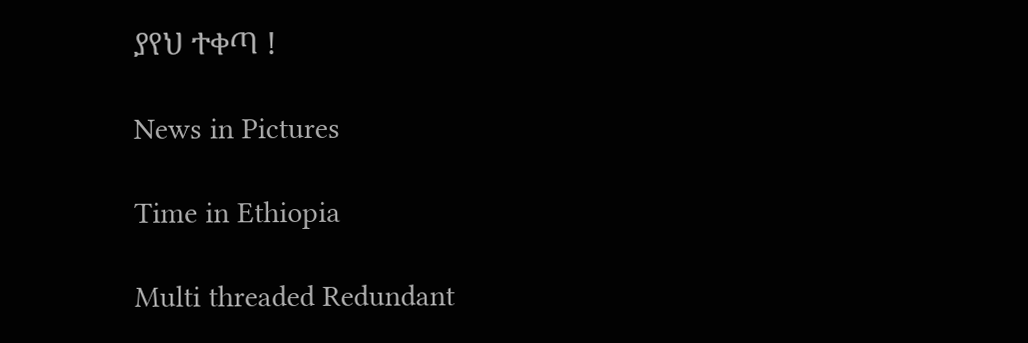ያየህ ተቀጣ !

News in Pictures

Time in Ethiopia

Multi threaded Redundant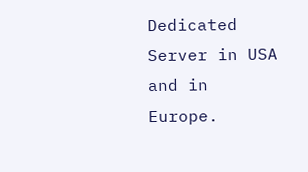Dedicated Server in USA and in Europe.